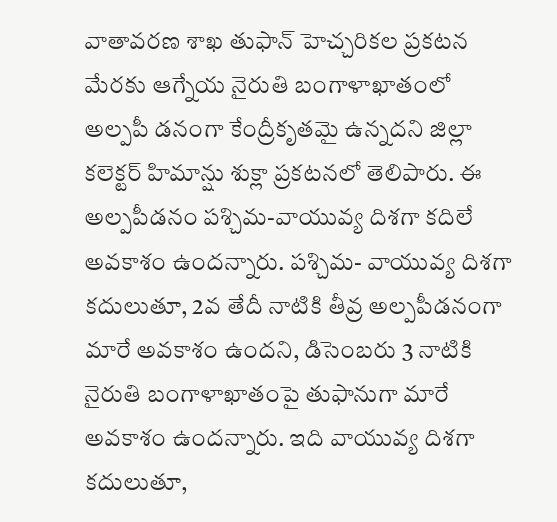వాతావరణ శాఖ తుఫాన్ హెచ్చరికల ప్రకటన మేరకు ఆగ్నేయ నైరుతి బంగాళాఖాతంలో అల్పపీ డనంగా కేంద్రీకృతమై ఉన్నదని జిల్లా కలెక్టర్ హిమాన్షు శుక్లా ప్రకటనలో తెలిపారు. ఈ అల్పపీడనం పశ్చిమ-వాయువ్య దిశగా కదిలే అవకాశం ఉందన్నారు. పశ్చిమ- వాయువ్య దిశగా కదులుతూ, 2వ తేదీ నాటికి తీవ్ర అల్పపీడనంగా మారే అవకాశం ఉందని, డిసెంబరు 3 నాటికి నైరుతి బంగాళాఖాతంపై తుఫానుగా మారే అవకాశం ఉందన్నారు. ఇది వాయువ్య దిశగా కదులుతూ,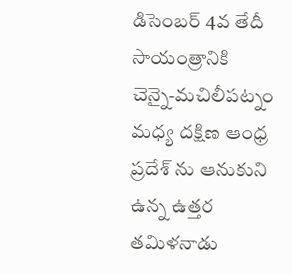డిసెంబర్ 4వ తేదీ సాయంత్రానికి చెన్నై-మచిలీపట్నం మధ్య దక్షిణ ఆంధ్ర ప్రదేశ్ ను ఆనుకుని ఉన్న ఉత్తర తమిళనాడు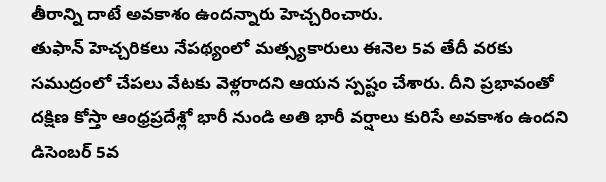తీరాన్ని దాటే అవకాశం ఉందన్నారు హెచ్చరించారు.
తుఫాన్ హెచ్చరికలు నేపథ్యంలో మత్స్యకారులు ఈనెల 5వ తేదీ వరకు సముద్రంలో చేపలు వేటకు వెళ్లరాదని ఆయన స్పష్టం చేశారు. దీని ప్రభావంతో దక్షిణ కోస్తా ఆంధ్రప్రదేశ్లో భారీ నుండి అతి భారీ వర్షాలు కురిసే అవకాశం ఉందని డిసెంబర్ 5వ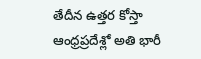తేదీన ఉత్తర కోస్తా ఆంధ్రప్రదేశ్లో అతి భారీ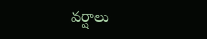వర్షాలు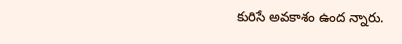కురిసే అవకాశం ఉంద న్నారు.